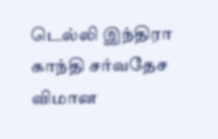டெல்லி இந்திரா காந்தி சர்வதேச விமான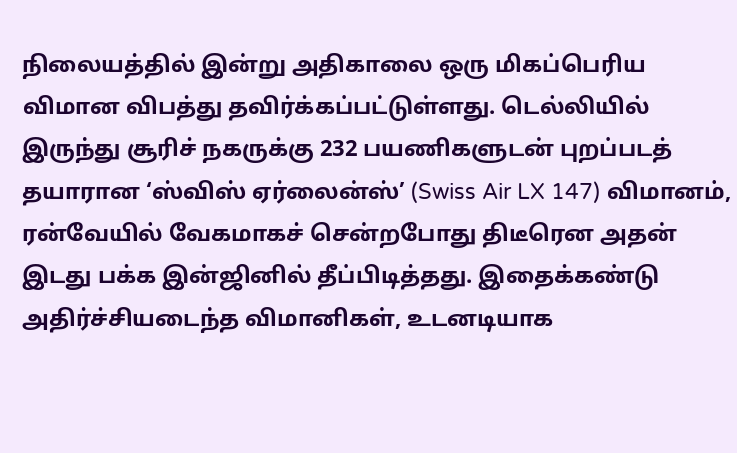நிலையத்தில் இன்று அதிகாலை ஒரு மிகப்பெரிய விமான விபத்து தவிர்க்கப்பட்டுள்ளது. டெல்லியில் இருந்து சூரிச் நகருக்கு 232 பயணிகளுடன் புறப்படத் தயாரான ‘ஸ்விஸ் ஏர்லைன்ஸ்’ (Swiss Air LX 147) விமானம், ரன்வேயில் வேகமாகச் சென்றபோது திடீரென அதன் இடது பக்க இன்ஜினில் தீப்பிடித்தது. இதைக்கண்டு அதிர்ச்சியடைந்த விமானிகள், உடனடியாக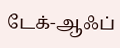டேக்-ஆஃப்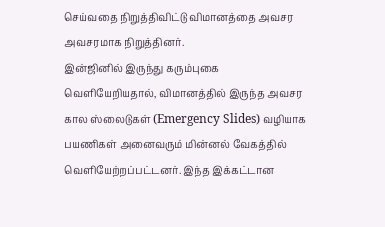செய்வதை நிறுத்திவிட்டு விமானத்தை அவசர அவசரமாக நிறுத்தினர்.
இன்ஜினில் இருந்து கரும்புகை வெளியேறியதால், விமானத்தில் இருந்த அவசர கால ஸ்லைடுகள் (Emergency Slides) வழியாக பயணிகள் அனைவரும் மின்னல் வேகத்தில் வெளியேற்றப்பட்டனர். இந்த இக்கட்டான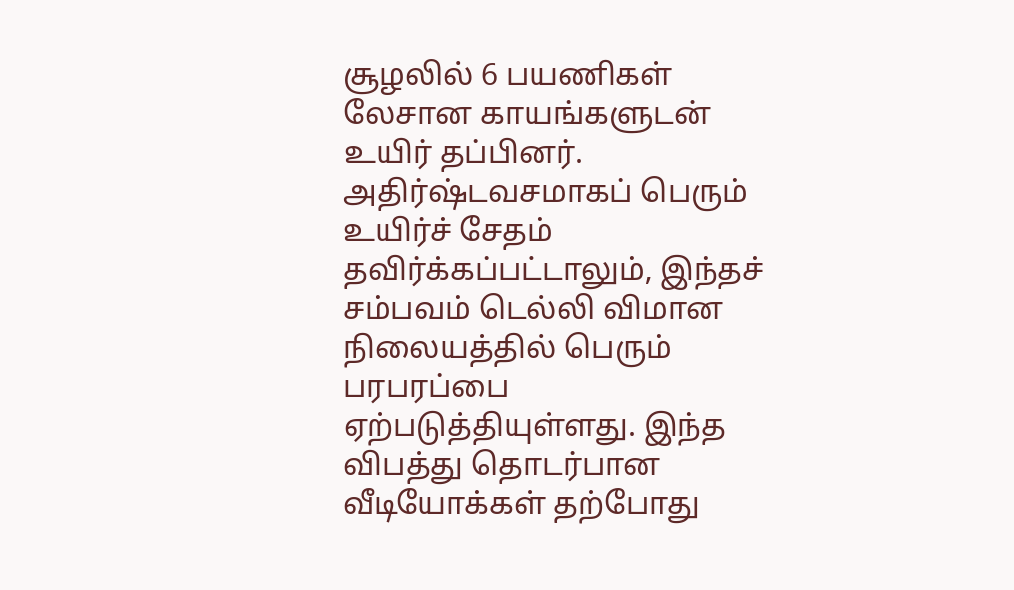சூழலில் 6 பயணிகள் லேசான காயங்களுடன் உயிர் தப்பினர். அதிர்ஷ்டவசமாகப் பெரும் உயிர்ச் சேதம் தவிர்க்கப்பட்டாலும், இந்தச் சம்பவம் டெல்லி விமான நிலையத்தில் பெரும் பரபரப்பை ஏற்படுத்தியுள்ளது. இந்த விபத்து தொடர்பான வீடியோக்கள் தற்போது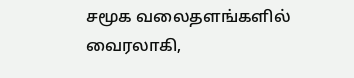சமூக வலைதளங்களில் வைரலாகி,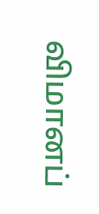விமானப்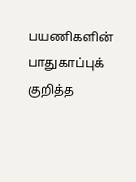பயணிகளின் பாதுகாப்புக் குறித்த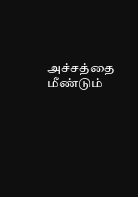அச்சத்தை மீண்டும்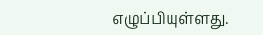எழுப்பியுள்ளது.